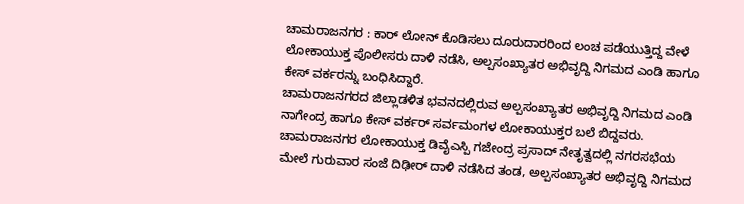ಚಾಮರಾಜನಗರ : ಕಾರ್ ಲೋನ್ ಕೊಡಿಸಲು ದೂರುದಾರರಿಂದ ಲಂಚ ಪಡೆಯುತ್ತಿದ್ದ ವೇಳೆ ಲೋಕಾಯುಕ್ತ ಪೊಲೀಸರು ದಾಳಿ ನಡೆಸಿ, ಅಲ್ಪಸಂಖ್ಯಾತರ ಅಭಿವೃದ್ದಿ ನಿಗಮದ ಎಂಡಿ ಹಾಗೂ ಕೇಸ್ ವರ್ಕರನ್ನು ಬಂಧಿಸಿದ್ದಾರೆ.
ಚಾಮರಾಜನಗರದ ಜಿಲ್ಲಾಡಳಿತ ಭವನದಲ್ಲಿರುವ ಅಲ್ಪಸಂಖ್ಯಾತರ ಅಭಿವೃದ್ದಿ ನಿಗಮದ ಎಂಡಿ ನಾಗೇಂದ್ರ ಹಾಗೂ ಕೇಸ್ ವರ್ಕರ್ ಸರ್ವಮಂಗಳ ಲೋಕಾಯುಕ್ತರ ಬಲೆ ಬಿದ್ದವರು.
ಚಾಮರಾಜನಗರ ಲೋಕಾಯುಕ್ತ ಡಿವೈಎಸ್ಪಿ ಗಜೇಂದ್ರ ಪ್ರಸಾದ್ ನೇತೃತ್ವದಲ್ಲಿ ನಗರಸಭೆಯ ಮೇಲೆ ಗುರುವಾರ ಸಂಜೆ ದಿಢೀರ್ ದಾಳಿ ನಡೆಸಿದ ತಂಡ, ಅಲ್ಪಸಂಖ್ಯಾತರ ಅಭಿವೃದ್ದಿ ನಿಗಮದ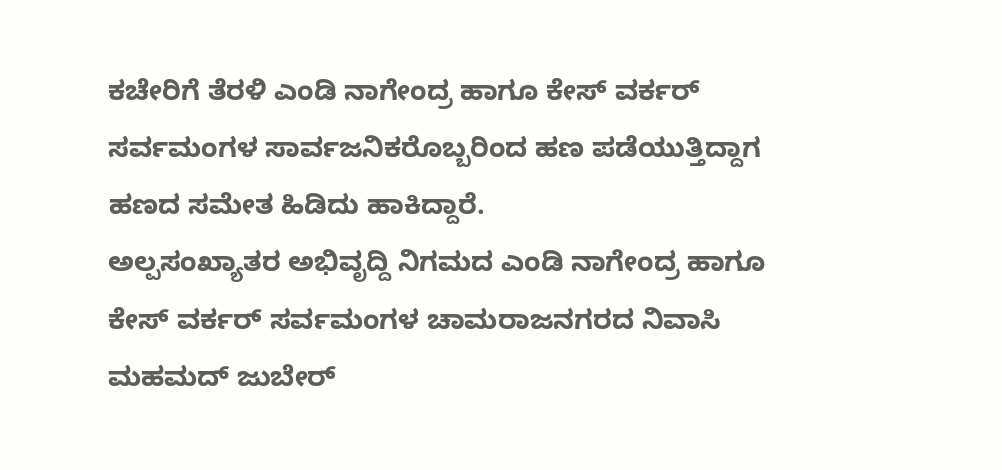ಕಚೇರಿಗೆ ತೆರಳಿ ಎಂಡಿ ನಾಗೇಂದ್ರ ಹಾಗೂ ಕೇಸ್ ವರ್ಕರ್ ಸರ್ವಮಂಗಳ ಸಾರ್ವಜನಿಕರೊಬ್ಬರಿಂದ ಹಣ ಪಡೆಯುತ್ತಿದ್ದಾಗ ಹಣದ ಸಮೇತ ಹಿಡಿದು ಹಾಕಿದ್ದಾರೆ.
ಅಲ್ಪಸಂಖ್ಯಾತರ ಅಭಿವೃದ್ದಿ ನಿಗಮದ ಎಂಡಿ ನಾಗೇಂದ್ರ ಹಾಗೂ ಕೇಸ್ ವರ್ಕರ್ ಸರ್ವಮಂಗಳ ಚಾಮರಾಜನಗರದ ನಿವಾಸಿ ಮಹಮದ್ ಜುಬೇರ್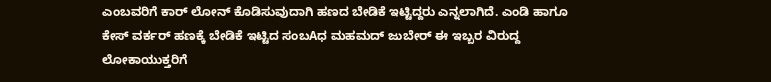ಎಂಬವರಿಗೆ ಕಾರ್ ಲೋನ್ ಕೊಡಿಸುವುದಾಗಿ ಹಣದ ಬೇಡಿಕೆ ಇಟ್ಟಿದ್ದರು ಎನ್ನಲಾಗಿದೆ. ಎಂಡಿ ಹಾಗೂ ಕೇಸ್ ವರ್ಕರ್ ಹಣಕ್ಕೆ ಬೇಡಿಕೆ ಇಟ್ಟಿದ ಸಂಬAಧ ಮಹಮದ್ ಜುಬೇರ್ ಈ ಇಬ್ಬರ ವಿರುದ್ದ ಲೋಕಾಯುಕ್ತರಿಗೆ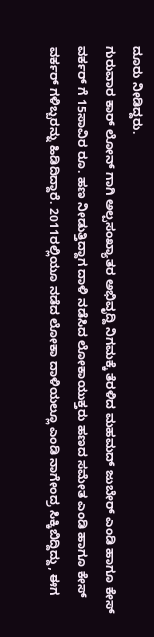ದೂರು ನೀಡಿದ್ದರು.
ಗುರುವಾರ ಕಾರ್ ಲೋನ್ ಗಾಗಿ ಅಲ್ಪಸಂಖ್ಯಾತರ ಅಭಿವೃದ್ದಿ ನಿಗಮಕ್ಕೆ ತೆರಳಿದ ಮಹಮದ್ ಜುಬೇರ್ ಎಂಡಿ ಹಾಗೂ ಕೇಸ್ ವರ್ಕರ್ ಗೆ 15ಸಾವಿರ ರೂ. ಹಣ ನೀಡುತ್ತಿದ್ದಾಗ ದಾಳಿ ನಡೆಸಿದ ಲೋಕಾಯುಕ್ತರು ಹಣದ ಸಮೇತ ಎಂಡಿ ಹಾಗೂ ಕೇಸ್ ವರ್ಕರ್ ಗಳಿಬ್ಬರನ್ನು ಹಿಡಿದಿದ್ದಾರೆ. 2011ರಲ್ಲಿಯೂ ನಡೆದ ಲೋಕಾ ದಾಳಿಯಲ್ಲೂ ಎಂಡಿ ನಾಗೇಂದ್ರ ಸಿಕ್ಕಿಬಿದ್ದಿದ್ದು, ಈಗ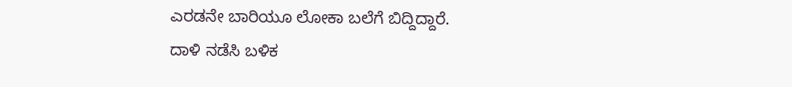ಎರಡನೇ ಬಾರಿಯೂ ಲೋಕಾ ಬಲೆಗೆ ಬಿದ್ದಿದ್ದಾರೆ.
ದಾಳಿ ನಡೆಸಿ ಬಳಿಕ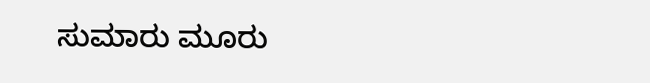ಸುಮಾರು ಮೂರು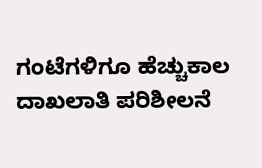ಗಂಟೆಗಳಿಗೂ ಹೆಚ್ಚುಕಾಲ ದಾಖಲಾತಿ ಪರಿಶೀಲನೆ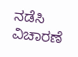ನಡೆಸಿ ವಿಚಾರಣೆ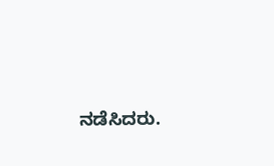ನಡೆಸಿದರು.